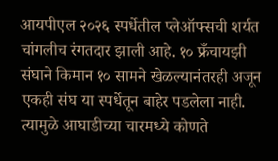आयपीएल २०२६ स्पर्धेतील प्लेऑफ्सची शर्यत चांगलीच रंगतदार झाली आहे. १० फ्रँचायझी संघाने किमान १० सामने खेळल्यानंतरही अजून एकही संघ या स्पर्धेतून बाहेर पडलेला नाही. त्यामुळे आघाडीच्या चारमध्ये कोणते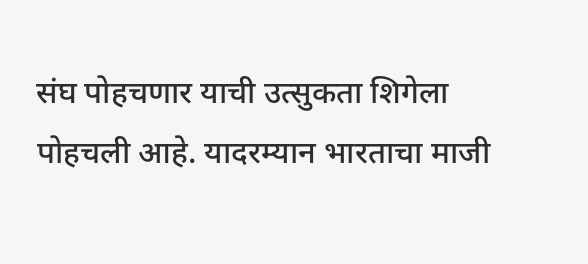संघ पोहचणार याची उत्सुकता शिगेला पोहचली आहे. यादरम्यान भारताचा माजी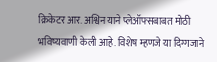क्रिकेटर आर. अश्विन याने प्लेऑफ्सबाबत मोठी भविष्यवाणी केली आहे. विशेष म्हणजे या दिग्गजाने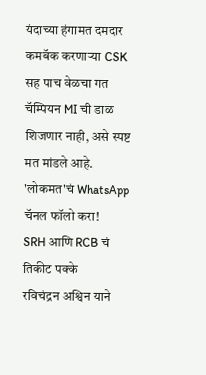यंदाच्या हंगामत दमदार कमबॅक करणाऱ्या CSK सह पाच वेळचा गत चॅम्पियन MI ची डाळ शिजणार नाही, असे स्पष्ट मत मांडले आहे.
'लोकमत'चं WhatsApp चॅनल फॉलो करा!
SRH आणि RCB चं तिकीट पक्के
रविचंद्रन अश्विन याने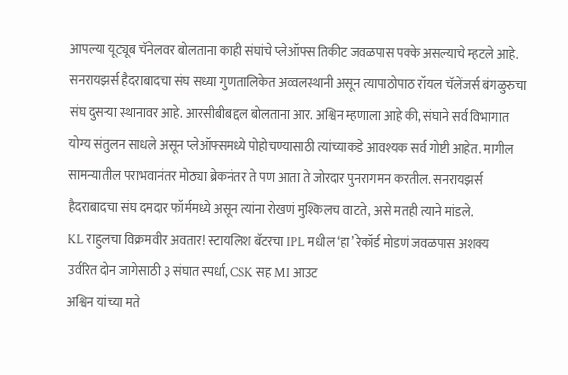आपल्या यूट्यूब चॅनेलवर बोलताना काही संघांचे प्लेऑफ्स तिकीट जवळपास पक्के असल्याचे म्हटले आहे. सनरायझर्स हैदराबादचा संघ सध्या गुणतालिकेत अव्वलस्थानी असून त्यापाठोपाठ रॉयल चॅलेंजर्स बंगळुरुचा संघ दुसऱ्या स्थानावर आहे. आरसीबीबद्दल बोलताना आर. अश्विन म्हणाला आहे की, संघाने सर्व विभागात योग्य संतुलन साधले असून प्लेऑफ्समध्ये पोहोचण्यासाठी त्यांच्याकडे आवश्यक सर्व गोष्टी आहेत. मागील सामन्यातील पराभवानंतर मोठ्या ब्रेकनंतर ते पण आता ते जोरदार पुनरागमन करतील. सनरायझर्स हैदराबादचा संघ दमदार फॉर्ममध्ये असून त्यांना रोखणं मुश्किलच वाटते, असे मतही त्याने मांडले.
KL राहुलचा विक्रमवीर अवतार! स्टायलिश बॅटरचा IPL मधील ‘हा’ रेकॉर्ड मोडणं जवळपास अशक्य
उर्वरित दोन जागेसाठी ३ संघात स्पर्धा, CSK सह MI आउट
अश्विन यांच्या मते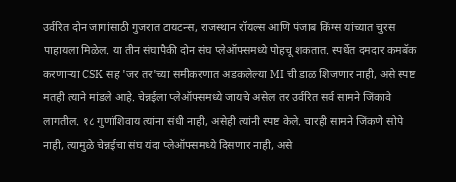उर्वरित दोन जागांसाठी गुजरात टायटन्स, राजस्थान रॉयल्स आणि पंजाब किंग्स यांच्यात चुरस पाहायला मिळेल. या तीन संघापैकी दोन संघ प्लेऑफ्समध्ये पोहचू शकतात. स्पर्धेत दमदार कमबॅक करणाऱ्या CSK सह 'जर तर'च्या समीकरणात अडकलेल्या MI ची डाळ शिजणार नाही, असे स्पष्ट मतही त्याने मांडले आहे. चेन्नईला प्लेऑफ्समध्ये जायचे असेल तर उर्वरित सर्व सामने जिंकावे लागतील. १८ गुणांशिवाय त्यांना संधी नाही, असेही त्यांनी स्पष्ट केले. चारही सामने जिंकणे सोपे नाही, त्यामुळे चेन्नईचा संघ यंदा प्लेऑफ्समध्ये दिसणार नाही, असे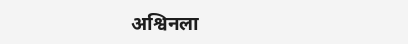अश्विनला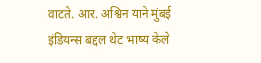वाटते. आर. अश्विन याने मुंबई इंडियन्स बद्दल थेट भाष्य केले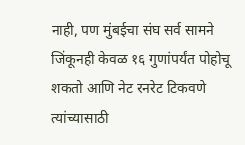नाही, पण मुंबईचा संघ सर्व सामने जिंकूनही केवळ १६ गुणांपर्यंत पोहोचू शकतो आणि नेट रनरेट टिकवणे त्यांच्यासाठी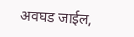अवघड जाईल,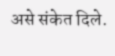असे संकेत दिले.